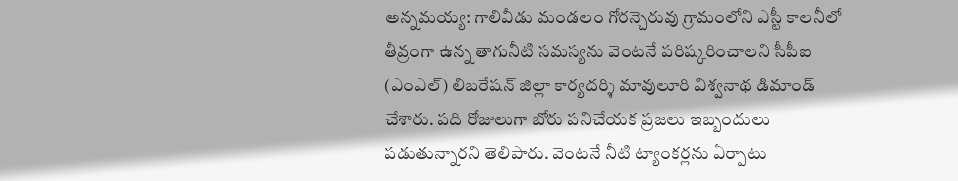అన్నమయ్య: గాలివీడు మండలం గోరన్చెరువు గ్రామంలోని ఎస్టీ కాలనీలో తీవ్రంగా ఉన్న తాగునీటి సమస్యను వెంటనే పరిష్కరించాలని సీపీఐ (ఎంఎల్) లిబరేషన్ జిల్లా కార్యదర్శి మావులూరి విశ్వనాథ డిమాండ్ చేశారు. పది రోజులుగా బోరు పనిచేయక ప్రజలు ఇబ్బందులు పడుతున్నారని తెలిపారు. వెంటనే నీటి ట్యాంకర్లను ఏర్పాటు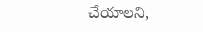చేయాలని,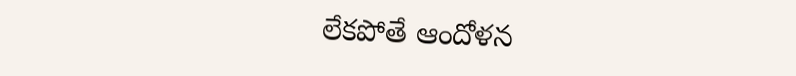లేకపోతే ఆందోళన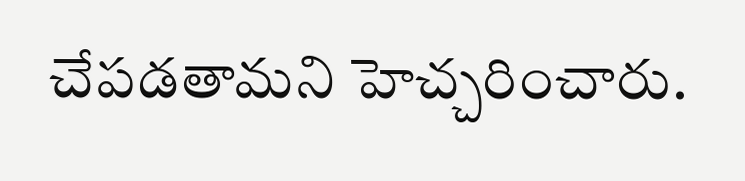చేపడతామని హెచ్చరించారు.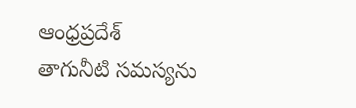ఆంధ్రప్రదేశ్
తాగునీటి సమస్యను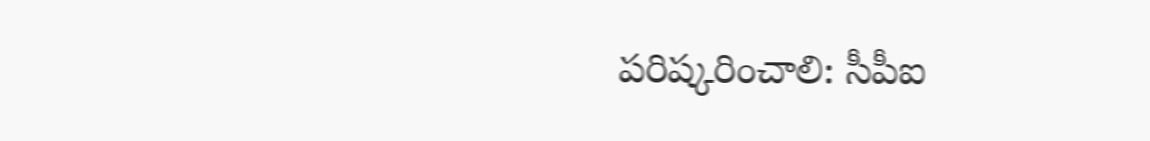పరిష్కరించాలి: సీపీఐ